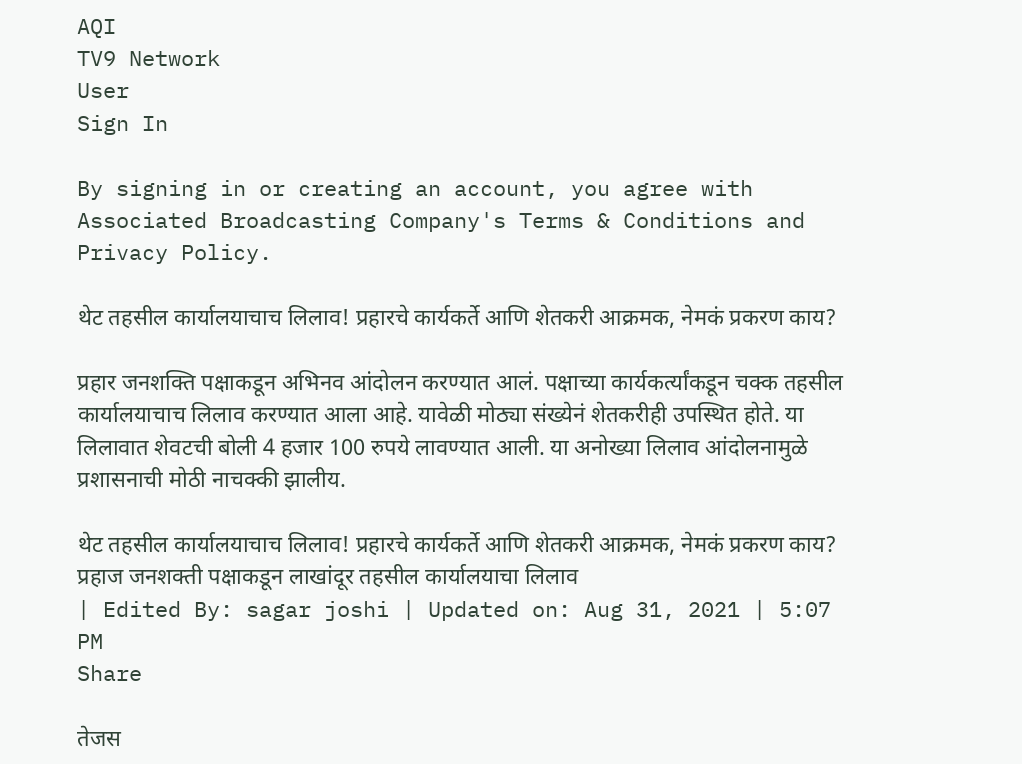AQI
TV9 Network
User
Sign In

By signing in or creating an account, you agree with Associated Broadcasting Company's Terms & Conditions and Privacy Policy.

थेट तहसील कार्यालयाचाच लिलाव! प्रहारचे कार्यकर्ते आणि शेतकरी आक्रमक, नेमकं प्रकरण काय?

प्रहार जनशक्ति पक्षाकडून अभिनव आंदोलन करण्यात आलं. पक्षाच्या कार्यकर्त्यांकडून चक्क तहसील कार्यालयाचाच लिलाव करण्यात आला आहे. यावेळी मोठ्या संख्येनं शेतकरीही उपस्थित होते. या लिलावात शेवटची बोली 4 हजार 100 रुपये लावण्यात आली. या अनोख्या लिलाव आंदोलनामुळे प्रशासनाची मोठी नाचक्की झालीय.

थेट तहसील कार्यालयाचाच लिलाव! प्रहारचे कार्यकर्ते आणि शेतकरी आक्रमक, नेमकं प्रकरण काय?
प्रहाज जनशक्ती पक्षाकडून लाखांदूर तहसील कार्यालयाचा लिलाव
| Edited By: sagar joshi | Updated on: Aug 31, 2021 | 5:07 PM
Share

तेजस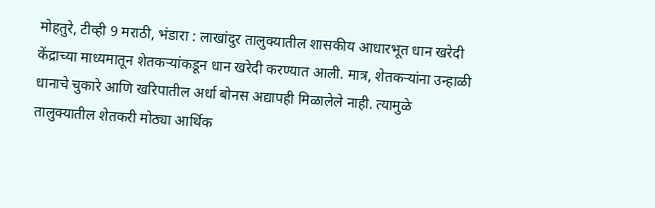मोहतुरे, टीव्ही 9 मराठी, भंडारा : लाखांदुर तालुक्यातील शासकीय आधारभूत धान खरेदी केंद्राच्या माध्यमातून शेतकऱ्यांकडून धान खरेदी करण्यात आली. मात्र, शेतकऱ्यांना उन्हाळी धानाचे चुकारे आणि खरिपातील अर्धा बोनस अद्यापही मिळालेले नाही. त्यामुळे तालुक्यातील शेतकरी मोठ्या आर्थिक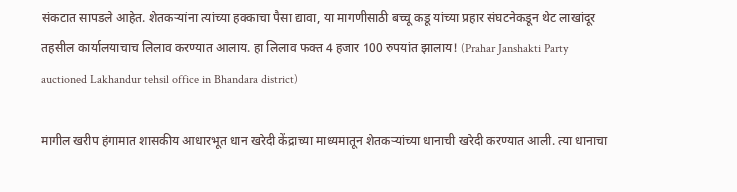संकटात सापडले आहेत. शेतकऱ्यांना त्यांच्या हक्काचा पैसा द्यावा, या मागणीसाठी बच्चू कडू यांच्या प्रहार संघटनेकडून थेट लाखांदूर तहसील कार्यालयाचाच लिलाव करण्यात आलाय. हा लिलाव फक्त 4 हजार 100 रुपयांत झालाय! (Prahar Janshakti Party auctioned Lakhandur tehsil office in Bhandara district)

मागील खरीप हंगामात शासकीय आधारभूत धान खरेदी केंद्राच्या माध्यमातून शेतकऱ्यांच्या धानाची खरेदी करण्यात आली. त्या धानाचा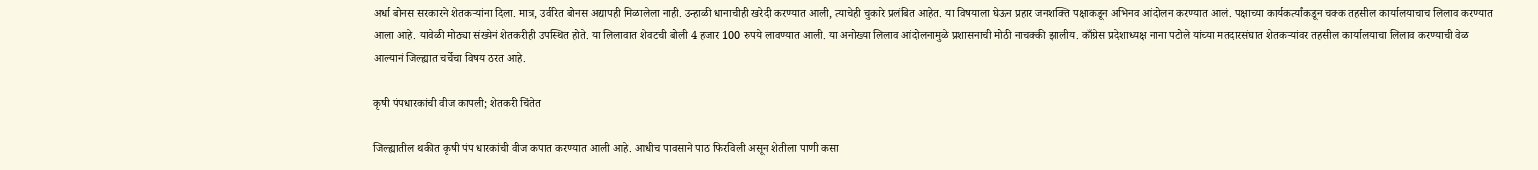अर्धा बोनस सरकारने शेतकऱ्यांना दिला. मात्र, उर्वरित बोनस अद्यापही मिळालेला नाही. उन्हाळी धानाचीही खरेदी करण्यात आली, त्याचेही चुकारे प्रलंबित आहेत. या विषयाला घेऊन प्रहार जनशक्ति पक्षाकडून अभिनव आंदोलन करण्यात आलं. पक्षाच्या कार्यकर्त्यांकडून चक्क तहसील कार्यालयाचाच लिलाव करण्यात आला आहे. यावेळी मोठ्या संख्येनं शेतकरीही उपस्थित होते. या लिलावात शेवटची बोली 4 हजार 100 रुपये लावण्यात आली. या अनोख्या लिलाव आंदोलनामुळे प्रशासनाची मोठी नाचक्की झालीय. काँग्रेस प्रदेशाध्यक्ष नाना पटोले यांच्या मतदारसंघात शेतकऱ्यांवर तहसील कार्यालयाचा लिलाव करण्याची वेळ आल्यानं जिल्ह्यात चर्चेचा विषय ठरत आहे.

कृषी पंपधारकांची वीज कापली; शेतकरी चिंतेत

जिल्ह्यातील थकीत कृषी पंप धारकांची वीज कपात करण्यात आली आहे. आधीच पावसाने पाठ फिरविली असून शेतीला पाणी कसा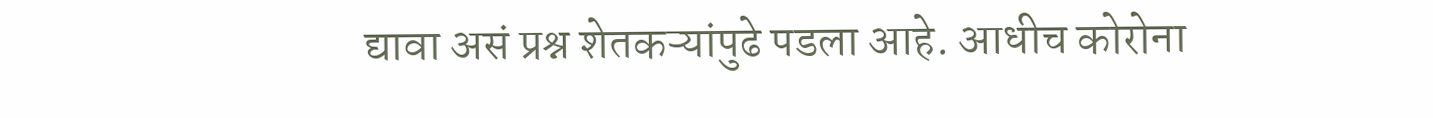द्यावा असं प्रश्न शेतकऱ्यांपुढे पडला आहे. आधीच कोरोना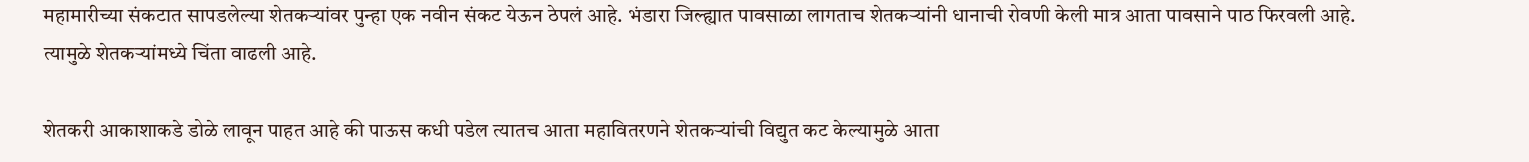महामारीच्या संकटात सापडलेल्या शेतकऱ्यांवर पुन्हा एक नवीन संकट येऊन ठेपलं आहे. भंडारा जिल्ह्यात पावसाळा लागताच शेतकऱ्यांनी धानाची रोवणी केली मात्र आता पावसाने पाठ फिरवली आहे. त्यामुळे शेतकऱ्यांमध्ये चिंता वाढली आहे.

शेतकरी आकाशाकडे डोळे लावून पाहत आहे की पाऊस कधी पडेल त्यातच आता महावितरणने शेतकऱ्यांची विद्युत कट केल्यामुळे आता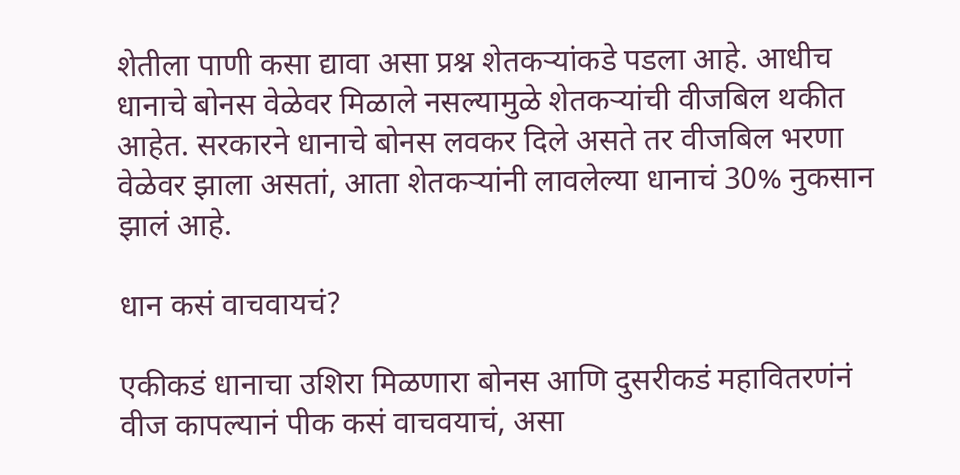शेतीला पाणी कसा द्यावा असा प्रश्न शेतकऱ्यांकडे पडला आहे. आधीच धानाचे बोनस वेळेवर मिळाले नसल्यामुळे शेतकऱ्यांची वीजबिल थकीत आहेत. सरकारने धानाचे बोनस लवकर दिले असते तर वीजबिल भरणा वेळेवर झाला असतां, आता शेतकऱ्यांनी लावलेल्या धानाचं 30% नुकसान झालं आहे.

धान कसं वाचवायचं?

एकीकडं धानाचा उशिरा मिळणारा बोनस आणि दुसरीकडं महावितरणंनं वीज कापल्यानं पीक कसं वाचवयाचं, असा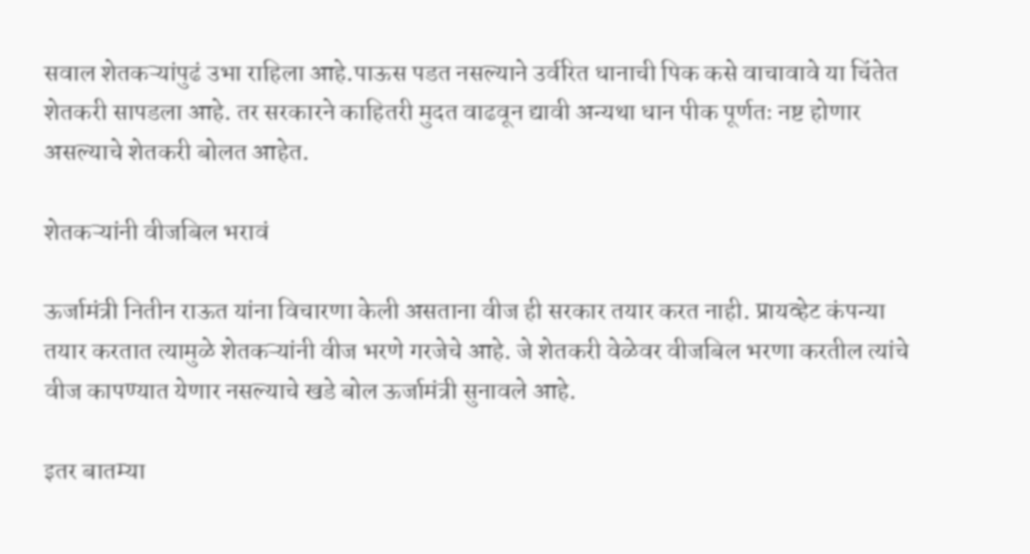सवाल शेतकऱ्यांपुढं उभा राहिला आहे.पाऊस पडत नसल्याने उर्वरित धानाची पिक कसे वाचावावे या चिंतेत शेतकरी सापडला आहे. तर सरकारने काहितरी मुदत वाढवून द्यावी अन्यथा धान पीक पूर्णतः नष्ट होणार असल्याचे शेतकरी बोलत आहेत.

शेतकऱ्यांनी वीजबिल भरावं

ऊर्जामंत्री नितीन राऊत यांना विचारणा केली असताना वीज ही सरकार तयार करत नाही. प्रायव्हेट कंपन्या तयार करतात त्यामुळे शेतकऱ्यांनी वीज भरणे गरजेचे आहे. जे शेतकरी वेळेवर वीजबिल भरणा करतील त्यांचे वीज कापण्यात येणार नसल्याचे खडे बोल ऊर्जामंत्री सुनावले आहे.

इतर बातम्या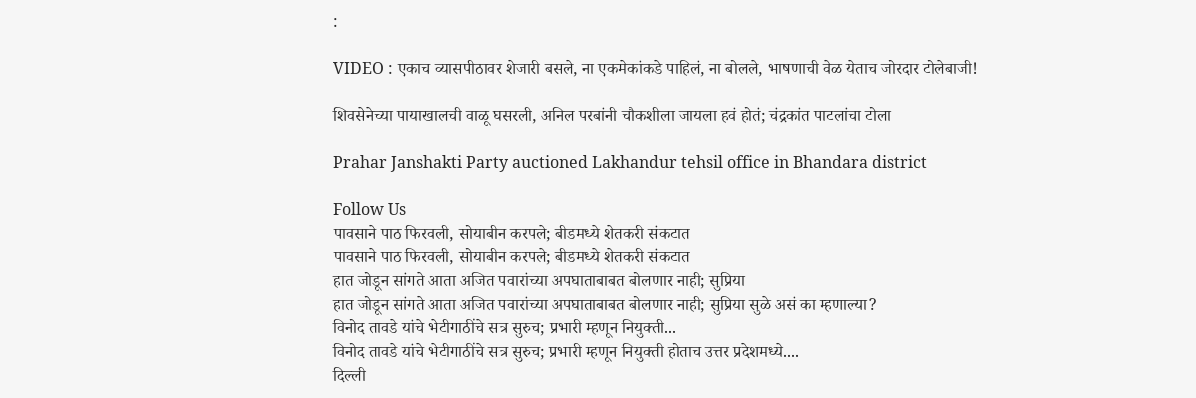:

VIDEO : एकाच व्यासपीठावर शेजारी बसले, ना एकमेकांकडे पाहिलं, ना बोलले, भाषणाची वेळ येताच जोरदार टोलेबाजी!

शिवसेनेच्या पायाखालची वाळू घसरली, अनिल परबांनी चौकशीला जायला हवं होतं; चंद्रकांत पाटलांचा टोला

Prahar Janshakti Party auctioned Lakhandur tehsil office in Bhandara district

Follow Us
पावसाने पाठ फिरवली, सोयाबीन करपले; बीडमध्ये शेतकरी संकटात
पावसाने पाठ फिरवली, सोयाबीन करपले; बीडमध्ये शेतकरी संकटात
हात जोडून सांगते आता अजित पवारांच्या अपघाताबाबत बोलणार नाही; सुप्रिया
हात जोडून सांगते आता अजित पवारांच्या अपघाताबाबत बोलणार नाही; सुप्रिया सुळे असं का म्हणाल्या?
विनोद तावडे यांचे भेटीगाठींचे सत्र सुरुच; प्रभारी म्हणून नियुक्ती...
विनोद तावडे यांचे भेटीगाठींचे सत्र सुरुच; प्रभारी म्हणून नियुक्ती होताच उत्तर प्रदेशमध्ये....
दिल्ली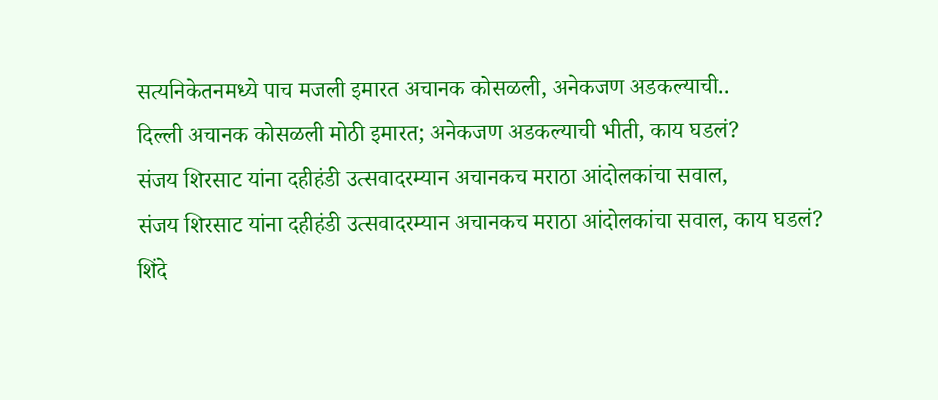सत्यनिकेतनमध्ये पाच मजली इमारत अचानक कोसळली, अनेकजण अडकल्याची..
दिल्ली अचानक कोसळली मोठी इमारत; अनेकजण अडकल्याची भीती, काय घडलं?
संजय शिरसाट यांना दहीहंडी उत्सवादरम्यान अचानकच मराठा आंदोलकांचा सवाल,
संजय शिरसाट यांना दहीहंडी उत्सवादरम्यान अचानकच मराठा आंदोलकांचा सवाल, काय घडलं?
शिंदे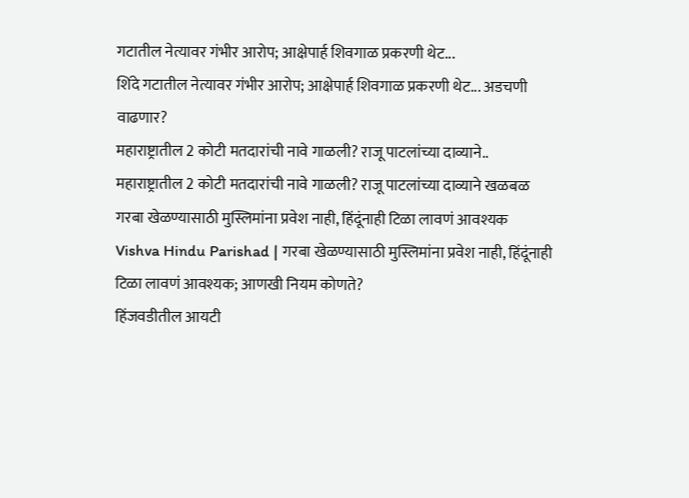गटातील नेत्यावर गंभीर आरोप; आक्षेपार्ह शिवगाळ प्रकरणी थेट...
शिंदे गटातील नेत्यावर गंभीर आरोप; आक्षेपार्ह शिवगाळ प्रकरणी थेट... अडचणी वाढणार?
महाराष्ट्रातील 2 कोटी मतदारांची नावे गाळली? राजू पाटलांच्या दाव्याने..
महाराष्ट्रातील 2 कोटी मतदारांची नावे गाळली? राजू पाटलांच्या दाव्याने खळबळ
गरबा खेळण्यासाठी मुस्लिमांना प्रवेश नाही, हिंदूंनाही टिळा लावणं आवश्यक
Vishva Hindu Parishad | गरबा खेळण्यासाठी मुस्लिमांना प्रवेश नाही, हिंदूंनाही टिळा लावणं आवश्यक; आणखी नियम कोणते?
हिंजवडीतील आयटी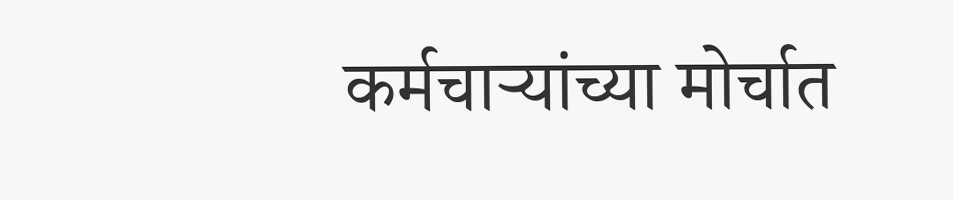कर्मचाऱ्यांच्या मोर्चात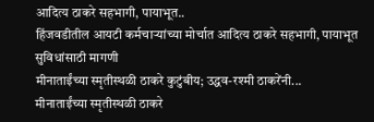आदित्य ठाकरे सहभागी, पायाभूत..
हिंजवडीतील आयटी कर्मचाऱ्यांच्या मोर्चात आदित्य ठाकरे सहभागी, पायाभूत सुविधांसाठी मागणी
मीनाताईंच्या स्मृतीस्थळी ठाकरे कुटुंबीय; उद्धव-रश्मी ठाकरेंनी...
मीनाताईंच्या स्मृतीस्थळी ठाकरे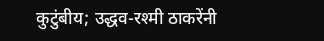कुटुंबीय; उद्धव-रश्मी ठाकरेंनी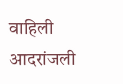वाहिली आदरांजली